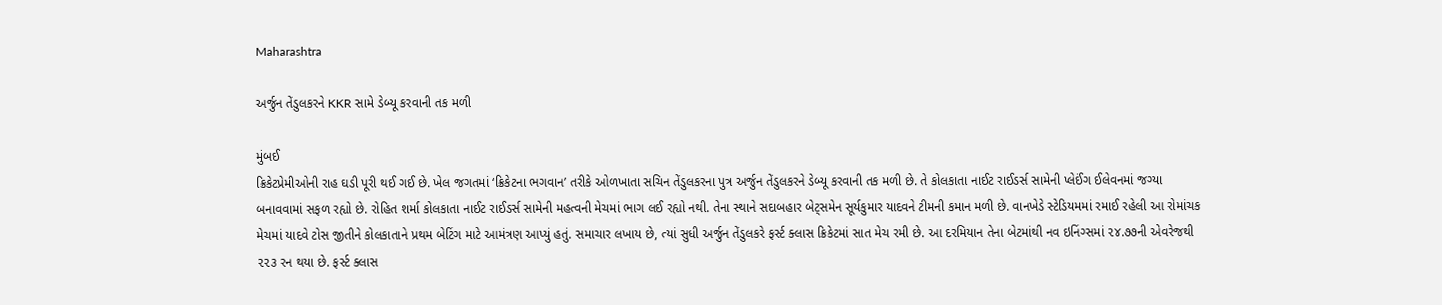Maharashtra

અર્જુન તેંડુલકરને KKR સામે ડેબ્યૂ કરવાની તક મળી

મુંબઈ
ક્રિકેટપ્રેમીઓની રાહ ઘડી પૂરી થઈ ગઈ છે. ખેલ જગતમાં ‘ક્રિકેટના ભગવાન’ તરીકે ઓળખાતા સચિન તેંડુલકરના પુત્ર અર્જુન તેંડુલકરને ડેબ્યૂ કરવાની તક મળી છે. તે કોલકાતા નાઈટ રાઈડર્સ સામેની પ્લેઈંગ ઈલેવનમાં જગ્યા બનાવવામાં સફળ રહ્યો છે. રોહિત શર્મા કોલકાતા નાઈટ રાઈડર્સ સામેની મહત્વની મેચમાં ભાગ લઈ રહ્યો નથી. તેના સ્થાને સદાબહાર બેટ્‌સમેન સૂર્યકુમાર યાદવને ટીમની કમાન મળી છે. વાનખેડે સ્ટેડિયમમાં રમાઈ રહેલી આ રોમાંચક મેચમાં યાદવે ટોસ જીતીને કોલકાતાને પ્રથમ બેટિંગ માટે આમંત્રણ આપ્યું હતું. સમાચાર લખાય છે, ત્યાં સુધી અર્જુન તેંડુલકરે ફર્સ્ટ ક્લાસ ક્રિકેટમાં સાત મેચ રમી છે. આ દરમિયાન તેના બેટમાંથી નવ ઇનિંગ્સમાં ૨૪.૭૭ની એવરેજથી ૨૨૩ રન થયા છે. ફર્સ્ટ ક્લાસ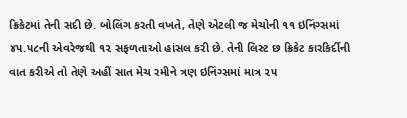ક્રિકેટમાં તેની સદી છે. બોલિંગ કરતી વખતે, તેણે એટલી જ મેચોની ૧૧ ઇનિંગ્સમાં ૪૫.૫૮ની એવરેજથી ૧૨ સફળતાઓ હાંસલ કરી છે. તેની લિસ્ટ છ ક્રિકેટ કારકિર્દીની વાત કરીએ તો તેણે અહીં સાત મેચ રમીને ત્રણ ઇનિંગ્સમાં માત્ર ૨૫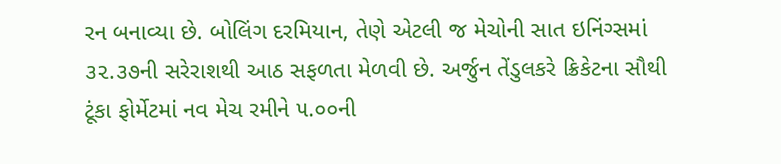રન બનાવ્યા છે. બોલિંગ દરમિયાન, તેણે એટલી જ મેચોની સાત ઇનિંગ્સમાં ૩૨.૩૭ની સરેરાશથી આઠ સફળતા મેળવી છે. અર્જુન તેંડુલકરે ક્રિકેટના સૌથી ટૂંકા ફોર્મેટમાં નવ મેચ રમીને ૫.૦૦ની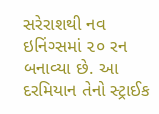સરેરાશથી નવ ઇનિંગ્સમાં ૨૦ રન બનાવ્યા છે. આ દરમિયાન તેનો સ્ટ્રાઈક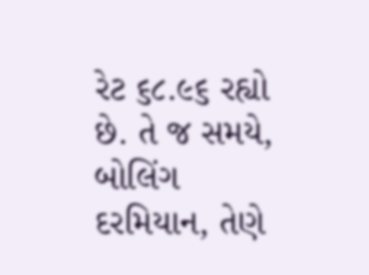રેટ ૬૮.૯૬ રહ્યો છે. તે જ સમયે, બોલિંગ દરમિયાન, તેણે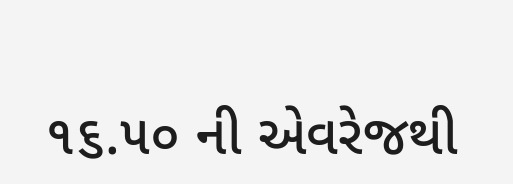૧૬.૫૦ ની એવરેજથી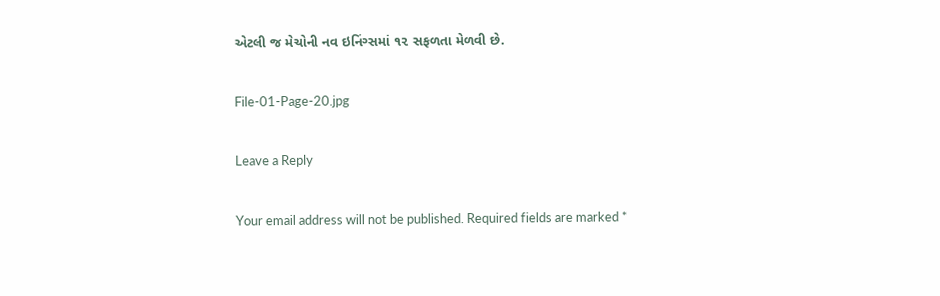એટલી જ મેચોની નવ ઇનિંગ્સમાં ૧૨ સફળતા મેળવી છે.

File-01-Page-20.jpg

Leave a Reply

Your email address will not be published. Required fields are marked *